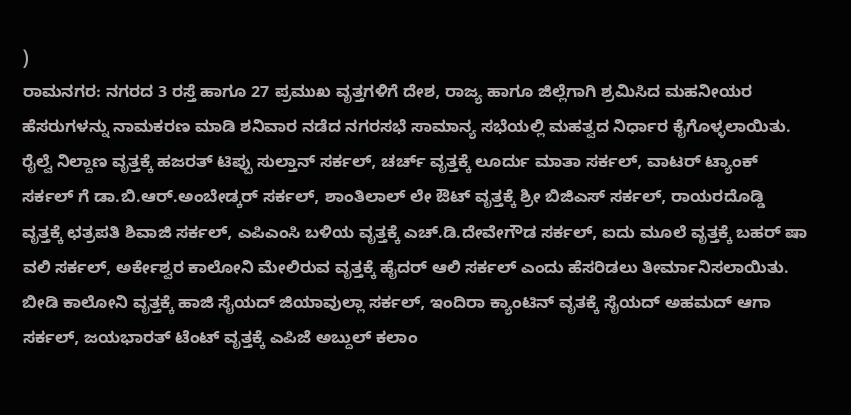)
ರಾಮನಗರ: ನಗರದ 3 ರಸ್ತೆ ಹಾಗೂ 27 ಪ್ರಮುಖ ವೃತ್ತಗಳಿಗೆ ದೇಶ, ರಾಜ್ಯ ಹಾಗೂ ಜಿಲ್ಲೆಗಾಗಿ ಶ್ರಮಿಸಿದ ಮಹನೀಯರ ಹೆಸರುಗಳನ್ನು ನಾಮಕರಣ ಮಾಡಿ ಶನಿವಾರ ನಡೆದ ನಗರಸಭೆ ಸಾಮಾನ್ಯ ಸಭೆಯಲ್ಲಿ ಮಹತ್ವದ ನಿರ್ಧಾರ ಕೈಗೊಳ್ಳಲಾಯಿತು.
ರೈಲ್ವೆ ನಿಲ್ದಾಣ ವೃತ್ತಕ್ಕೆ ಹಜರತ್ ಟಿಪ್ಪು ಸುಲ್ತಾನ್ ಸರ್ಕಲ್, ಚರ್ಚ್ ವೃತ್ತಕ್ಕೆ ಲೂರ್ದು ಮಾತಾ ಸರ್ಕಲ್, ವಾಟರ್ ಟ್ಯಾಂಕ್ ಸರ್ಕಲ್ ಗೆ ಡಾ.ಬಿ.ಆರ್.ಅಂಬೇಡ್ಕರ್ ಸರ್ಕಲ್, ಶಾಂತಿಲಾಲ್ ಲೇ ಔಟ್ ವೃತ್ತಕ್ಕೆ ಶ್ರೀ ಬಿಜಿಎಸ್ ಸರ್ಕಲ್, ರಾಯರದೊಡ್ಡಿ ವೃತ್ತಕ್ಕೆ ಛತ್ರಪತಿ ಶಿವಾಜಿ ಸರ್ಕಲ್, ಎಪಿಎಂಸಿ ಬಳಿಯ ವೃತ್ತಕ್ಕೆ ಎಚ್.ಡಿ.ದೇವೇಗೌಡ ಸರ್ಕಲ್, ಐದು ಮೂಲೆ ವೃತ್ತಕ್ಕೆ ಬಹರ್ ಷಾ ವಲಿ ಸರ್ಕಲ್, ಅರ್ಕೇಶ್ವರ ಕಾಲೋನಿ ಮೇಲಿರುವ ವೃತ್ತಕ್ಕೆ ಹೈದರ್ ಆಲಿ ಸರ್ಕಲ್ ಎಂದು ಹೆಸರಿಡಲು ತೀರ್ಮಾನಿಸಲಾಯಿತು.
ಬೀಡಿ ಕಾಲೋನಿ ವೃತ್ತಕ್ಕೆ ಹಾಜಿ ಸೈಯದ್ ಜಿಯಾವುಲ್ಲಾ ಸರ್ಕಲ್, ಇಂದಿರಾ ಕ್ಯಾಂಟಿನ್ ವೃತಕ್ಕೆ ಸೈಯದ್ ಅಹಮದ್ ಆಗಾ ಸರ್ಕಲ್, ಜಯಭಾರತ್ ಟೆಂಟ್ ವೃತ್ತಕ್ಕೆ ಎಪಿಜೆ ಅಬ್ದುಲ್ ಕಲಾಂ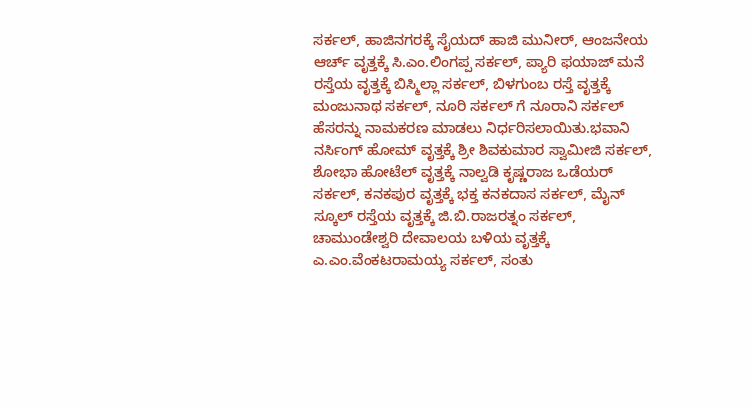ಸರ್ಕಲ್, ಹಾಜಿನಗರಕ್ಕೆ ಸೈಯದ್ ಹಾಜಿ ಮುನೀರ್, ಆಂಜನೇಯ ಆರ್ಚ್ ವೃತ್ತಕ್ಕೆ ಸಿ.ಎಂ.ಲಿಂಗಪ್ಪ ಸರ್ಕಲ್, ಪ್ಯಾರಿ ಫಯಾಜ್ ಮನೆ ರಸ್ತೆಯ ವೃತ್ತಕ್ಕೆ ಬಿಸ್ಮಿಲ್ಲಾ ಸರ್ಕಲ್, ಬಿಳಗುಂಬ ರಸ್ತೆ ವೃತ್ತಕ್ಕೆ ಮಂಜುನಾಥ ಸರ್ಕಲ್, ನೂರಿ ಸರ್ಕಲ್ ಗೆ ನೂರಾನಿ ಸರ್ಕಲ್ ಹೆಸರನ್ನು ನಾಮಕರಣ ಮಾಡಲು ನಿರ್ಧರಿಸಲಾಯಿತು.ಭವಾನಿ ನರ್ಸಿಂಗ್ ಹೋಮ್ ವೃತ್ತಕ್ಕೆ ಶ್ರೀ ಶಿವಕುಮಾರ ಸ್ವಾಮೀಜಿ ಸರ್ಕಲ್, ಶೋಭಾ ಹೋಟೆಲ್ ವೃತ್ತಕ್ಕೆ ನಾಲ್ವಡಿ ಕೃಷ್ಣರಾಜ ಒಡೆಯರ್ ಸರ್ಕಲ್, ಕನಕಪುರ ವೃತ್ತಕ್ಕೆ ಭಕ್ತ ಕನಕದಾಸ ಸರ್ಕಲ್, ಮೈನ್ ಸ್ಕೂಲ್ ರಸ್ತೆಯ ವೃತ್ತಕ್ಕೆ ಜಿ.ಬಿ.ರಾಜರತ್ನಂ ಸರ್ಕಲ್, ಚಾಮುಂಡೇಶ್ವರಿ ದೇವಾಲಯ ಬಳಿಯ ವೃತ್ತಕ್ಕೆ ಎ.ಎಂ.ವೆಂಕಟರಾಮಯ್ಯ ಸರ್ಕಲ್, ಸಂತು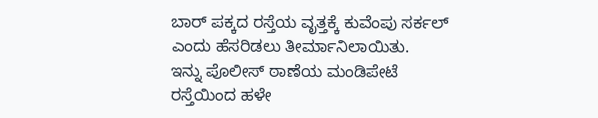ಬಾರ್ ಪಕ್ಕದ ರಸ್ತೆಯ ವೃತ್ತಕ್ಕೆ ಕುವೆಂಪು ಸರ್ಕಲ್ ಎಂದು ಹೆಸರಿಡಲು ತೀರ್ಮಾನಿಲಾಯಿತು.
ಇನ್ನು ಪೊಲೀಸ್ ಠಾಣೆಯ ಮಂಡಿಪೇಟೆ ರಸ್ತೆಯಿಂದ ಹಳೇ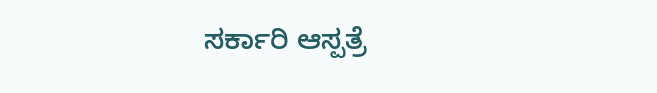ಸರ್ಕಾರಿ ಆಸ್ಪತ್ರೆ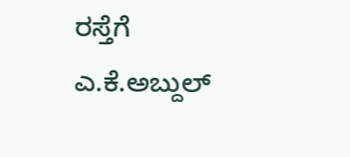ರಸ್ತೆಗೆ ಎ.ಕೆ.ಅಬ್ದುಲ್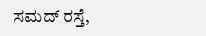ಸಮದ್ ರಸ್ತೆ,